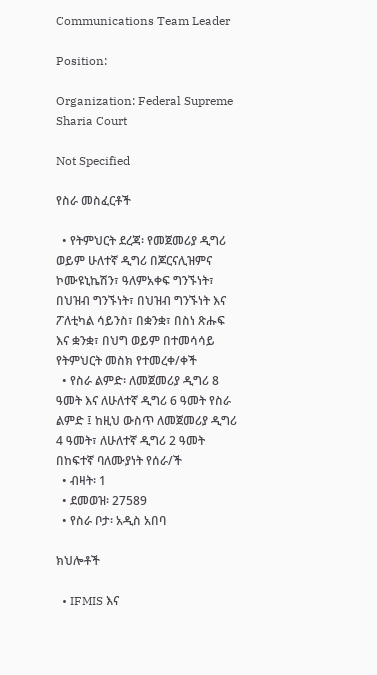Communications Team Leader

Position:

Organization: Federal Supreme Sharia Court

Not Specified

የስራ መስፈርቶች

  • የትምህርት ደረጃ፡ የመጀመሪያ ዲግሪ ወይም ሁለተኛ ዲግሪ በጆርናሊዝምና ኮሙዩኒኬሽን፣ ዓለምአቀፍ ግንኙነት፣ በህዝብ ግንኙነት፣ በህዝብ ግንኙነት እና ፖለቲካል ሳይንስ፣ በቋንቋ፣ በስነ ጽሑፍ እና ቋንቋ፣ በህግ ወይም በተመሳሳይ የትምህርት መስክ የተመረቀ/ቀች
  • የስራ ልምድ፡ ለመጀመሪያ ዲግሪ 8 ዓመት እና ለሁለተኛ ዲግሪ 6 ዓመት የስራ ልምድ ፤ ከዚህ ውስጥ ለመጀመሪያ ዲግሪ 4 ዓመት፣ ለሁለተኛ ዲግሪ 2 ዓመት በከፍተኛ ባለሙያነት የሰራ/ች
  • ብዛት፡ 1
  • ደመወዝ፡ 27589
  • የስራ ቦታ፡ አዲስ አበባ

ክህሎቶች

  • IFMIS እና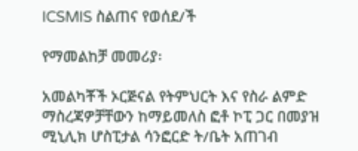ICSMIS ስልጠና የወሰደ/ች

የማመልከቻ መመሪያ፡

አመልካቾች ኦርጅናል የትምህርት እና የስራ ልምድ ማስረጃዎቻቸውን ከማይመለስ ፎቶ ኮፒ ጋር በመያዝ ሚኒሊክ ሆስፒታል ሳንፎርድ ት/ቤት አጠገብ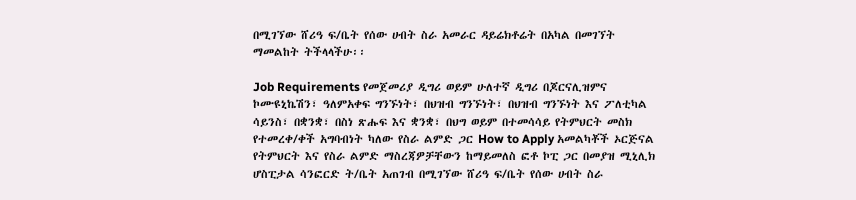በሚገኘው ሸሪዓ ፍ/ቤት የሰው ሀብት ስራ አመራር ዳይሬክቶሬት በአካል በመገኘት ማመልከት ትችላላችሁ፡፡

Job Requirements የመጀመሪያ ዲግሪ ወይም ሁለተኛ ዲግሪ በጆርናሊዝምና ኮሙዩኒኬሽን፣ ዓለምአቀፍ ግንኙነት፣ በህዝብ ግንኙነት፣ በህዝብ ግንኙነት እና ፖለቲካል ሳይንስ፣ በቋንቋ፣ በስነ ጽሑፍ እና ቋንቋ፣ በህግ ወይም በተመሳሳይ የትምህርት መስክ የተመረቀ/ቀች አግባብነት ካለው የስራ ልምድ ጋር How to Apply አመልካቾች ኦርጅናል የትምህርት እና የስራ ልምድ ማስረጃዎቻቸውን ከማይመለስ ፎቶ ኮፒ ጋር በመያዝ ሚኒሊክ ሆስፒታል ሳንፎርድ ት/ቤት አጠገብ በሚገኘው ሸሪዓ ፍ/ቤት የሰው ሀብት ስራ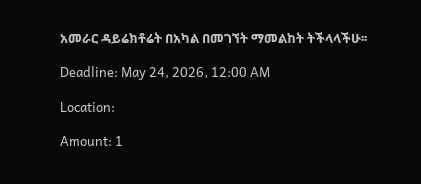አመራር ዳይሬክቶሬት በአካል በመገኘት ማመልከት ትችላላችሁ፡፡

Deadline: May 24, 2026, 12:00 AM

Location:

Amount: 1